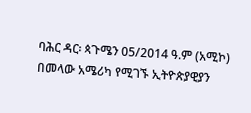ባሕር ዳር፡ ጳጉሜን 05/2014 ዓ.ም (አሚኮ) በመላው አሜሪካ የሚገኙ ኢትዮጵያዊያን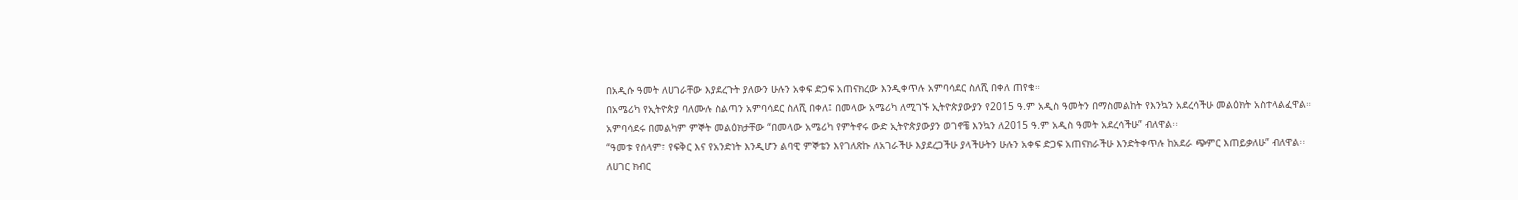በአዲሱ ዓመት ለሀገራቸው እያደረጉት ያለውን ሁሉን አቀፍ ድጋፍ አጠናክረው እንዲቀጥሉ አምባሳደር ስለሺ በቀለ ጠየቁ።
በአሜሪካ የኢትዮጵያ ባለሙሉ ስልጣን አምባሳደር ስለሺ በቀለ፤ በመላው አሜሪካ ለሚገኙ ኢትዮጵያውያን የ2015 ዓ.ም አዲስ ዓመትን በማስመልከት የእንኳን አደረሳችሁ መልዕክት አስተላልፈዋል።
አምባሳደሩ በመልካም ምኞት መልዕክታቸው “በመላው አሜሪካ የምትኖሩ ውድ ኢትዮጵያውያን ወገኖቼ እንኳን ለ2015 ዓ.ም አዲስ ዓመት አደረሳችሁ” ብለዋል፡፡
“ዓመቱ የሰላም፣ የፍቅር እና የአንድነት እንዲሆን ልባዊ ምኞቴን እየገለጽኩ ለአገራችሁ እያደረጋችሁ ያላችሁትን ሁሉን አቀፍ ድጋፍ አጠናክራችሁ እንድትቀጥሉ ከአደራ ጭምር እጠይቃለሁ” ብለዋል፡፡
ለሀገር ክብር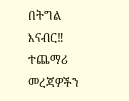በትግል እናብር‼
ተጨማሪ መረጃዎችን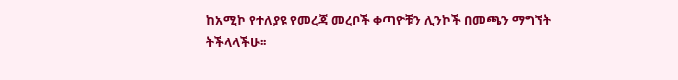ከአሚኮ የተለያዩ የመረጃ መረቦች ቀጣዮቹን ሊንኮች በመጫን ማግኘት ትችላላችሁ፡፡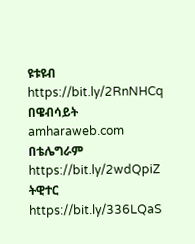ዩቱዩብ https://bit.ly/2RnNHCq
በዌብሳይት amharaweb.com
በቴሌግራም https://bit.ly/2wdQpiZ
ትዊተር https://bit.ly/336LQaS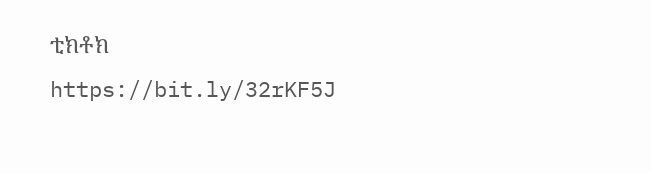ቲክቶክ https://bit.ly/32rKF5J